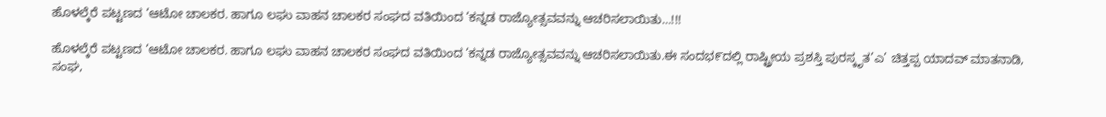ಹೊಳಲ್ಕೆರೆ ಪಟ್ಟಣದ ‘ಆಟೋ ಚಾಲಕರ. ಹಾಗೂ ಲಘು ವಾಹನ ಚಾಲಕರ ಸಂಘದ ವತಿಯಿಂದ ‘ಕನ್ನಡ ರಾಜ್ಯೋತ್ಸವವನ್ನು ಆಚರಿಸಲಾಯಿತು…!!!

ಹೊಳಲ್ಕೆರೆ ಪಟ್ಟಣದ ‘ಆಟೋ ಚಾಲಕರ. ಹಾಗೂ ಲಘು ವಾಹನ ಚಾಲಕರ ಸಂಘದ ವತಿಯಿಂದ ‘ಕನ್ನಡ ರಾಜ್ಯೋತ್ಸವವನ್ನು ಆಚರಿಸಲಾಯಿತು.ಈ ಸಂದಭ೯ದಲ್ಲಿ ರಾಷ್ಟ್ರೀಯ ಪ್ರಶಸ್ತಿ ಪುರಸ್ಕೃತ’ಎ’ ಚಿತ್ತಪ್ಪ ಯಾದವ್ ಮಾತನಾಡಿ, ಸಂಘ,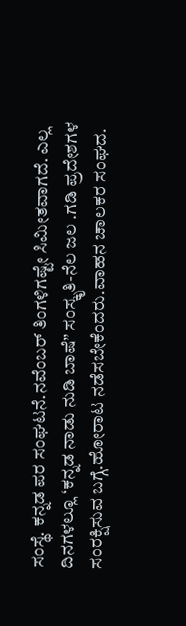ಸಂಸ್ಥೆ. ಕನ್ನಡ ಪರ ಸಂಘಟನೆ.ನವೆಂಬರ್ ತಿಂಗಳಿಗಷ್ಟೇ ಸಿಮೀತವಾಗದೆ. ಎಲ್ಲ ದಿನಗಳಲ್ಲೂ ‘ಕನ್ನಡ ನಾಡು ನುಡಿ ಬಾಷೆ” ಸಂಸ್ಕೃತಿ-ನೆಲ ಜಲ .ಗಡಿ ಪ್ರದೇಶಗಳ ಸಂರಕ್ಷಿಸುವ ಬಗ್ಗೆ.ಹೋರಾಟ ನಡೆಸಬೇಕೆಂದರು.ವಾಹನ ಚಾಲಕರ ಸಂಘದ.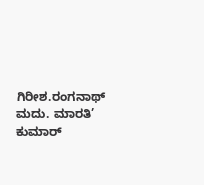ಗಿರೀಶ.ರಂಗನಾಥ್ ಮದು. ಮಾರತಿ’ ಕುಮಾರ್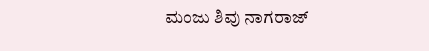ಮಂಜು ಶಿವು ನಾಗರಾಜ್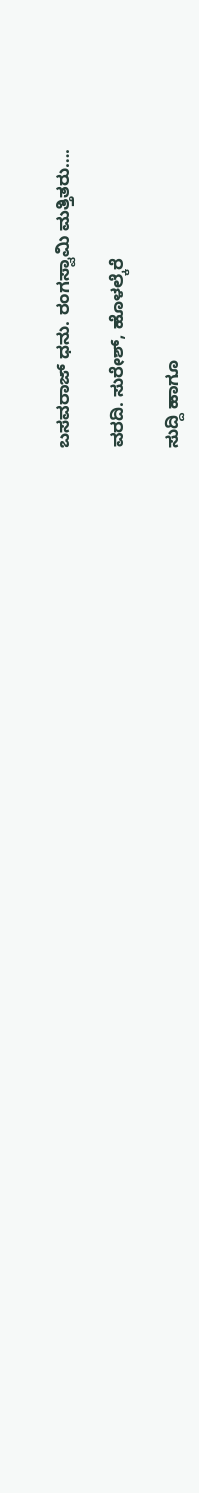ಬಸವರಾಜ್ ಧನು. ರಂಗಸ್ವಾಮಿ ಮತ್ತಿತರು….

ವರದಿ. ಸುರೇಶ್, ಹೊಳಲ್ಕೆರೆ

ಸುದ್ದಿ ಹಾಗೂ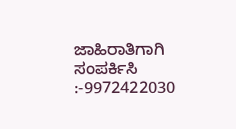ಜಾಹಿರಾತಿಗಾಗಿ ಸಂಪರ್ಕಿಸಿ :-9972422030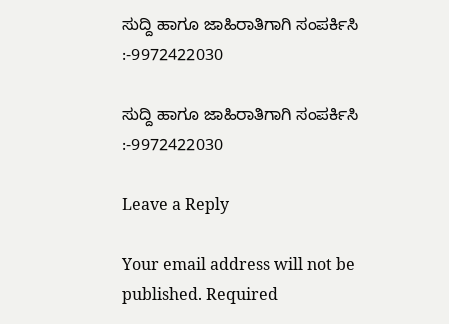ಸುದ್ದಿ ಹಾಗೂ ಜಾಹಿರಾತಿಗಾಗಿ ಸಂಪರ್ಕಿಸಿ :-9972422030

ಸುದ್ದಿ ಹಾಗೂ ಜಾಹಿರಾತಿಗಾಗಿ ಸಂಪರ್ಕಿಸಿ :-9972422030

Leave a Reply

Your email address will not be published. Required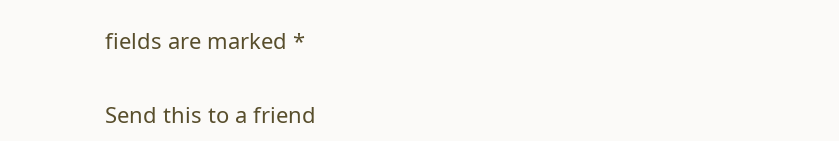fields are marked *

Send this to a friend